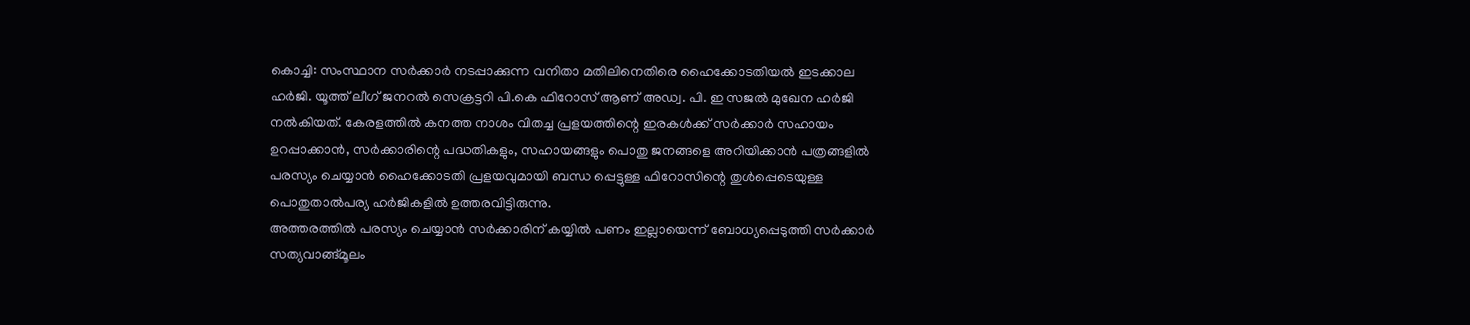കൊച്ചി: സംസ്ഥാന സർക്കാർ നടപ്പാക്കുന്ന വനിതാ മതിലിനെതിരെ ഹൈക്കോടതിയൽ ഇടക്കാല ഹർജി. യൂത്ത് ലീഗ് ജനറൽ സെക്രട്ടറി പി.കെ ഫിറോസ് ആണ് അഡ്വ. പി. ഇ സജൽ മുഖേന ഹർജി നൽകിയത്. കേരളത്തിൽ കനത്ത നാശം വിതച്ച പ്രളയത്തിന്റെ ഇരകൾക്ക് സർക്കാർ സഹായം ഉറപ്പാക്കാൻ, സർക്കാരിന്റെ പദ്ധതികളും, സഹായങ്ങളും പൊതു ജനങ്ങളെ അറിയിക്കാൻ പത്രങ്ങളിൽ പരസ്യം ചെയ്യാൻ ഹൈക്കോടതി പ്രളയവുമായി ബന്ധ പ്പെട്ടുള്ള ഫിറോസിന്റെ തുൾപ്പെടെയുള്ള പൊതുതാൽപര്യ ഹർജികളിൽ ഉത്തരവിട്ടിരുന്നു.
അത്തരത്തിൽ പരസ്യം ചെയ്യാൻ സർക്കാരിന് കയ്യിൽ പണം ഇല്ലായെന്ന് ബോധ്യപ്പെടുത്തി സർക്കാർ സത്യവാങ്ങ്മൂലം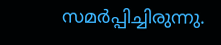സമർപ്പിച്ചിരുന്നു.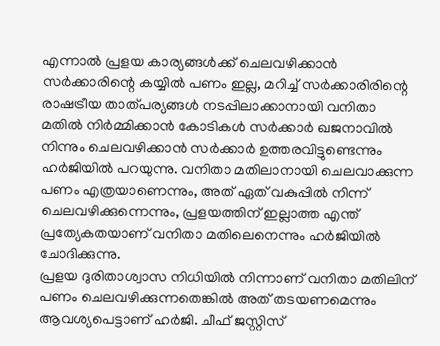എന്നാൽ പ്രളയ കാര്യങ്ങൾക്ക് ചെലവഴിക്കാൻ സർക്കാരിന്റെ കയ്യിൽ പണം ഇല്ല, മറിച്ച് സർക്കാരിരിന്റെ രാഷട്രീയ താത്പര്യങ്ങൾ നടപ്പിലാക്കാനായി വനിതാ മതിൽ നിർമ്മിക്കാൻ കോടികൾ സർക്കാർ ഖജനാവിൽ നിന്നും ചെലവഴിക്കാൻ സർക്കാർ ഉത്തരവിട്ടുണ്ടെന്നും ഹർജിയിൽ പറയുന്നു. വനിതാ മതിലാനായി ചെലവാക്കുന്ന പണം എത്രയാണെന്നും, അത് ഏത് വകുപ്പിൽ നിന്ന് ചെലവഴിക്കുന്നെന്നും, പ്രളയത്തിന് ഇല്ലാത്ത എന്ത് പ്രത്യേകതയാണ് വനിതാ മതിലെനെന്നും ഹർജിയിൽ ചോദിക്കുന്നു.
പ്രളയ ദുരിതാശ്വാസ നിധിയിൽ നിന്നാണ് വനിതാ മതിലിന് പണം ചെലവഴിക്കുന്നതെങ്കിൽ അത് തടയണമെന്നും ആവശ്യപെട്ടാണ് ഹർജി. ചീഫ് ജസ്റ്റിസ്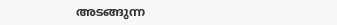അടങ്ങുന്ന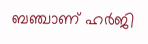ബഞ്ചാണ് ഹർജി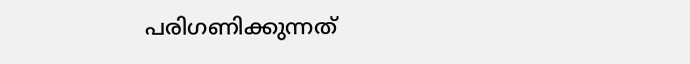പരിഗണിക്കുന്നത്